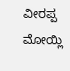ವೀರಪ್ಪ ಮೋಯ್ಲಿ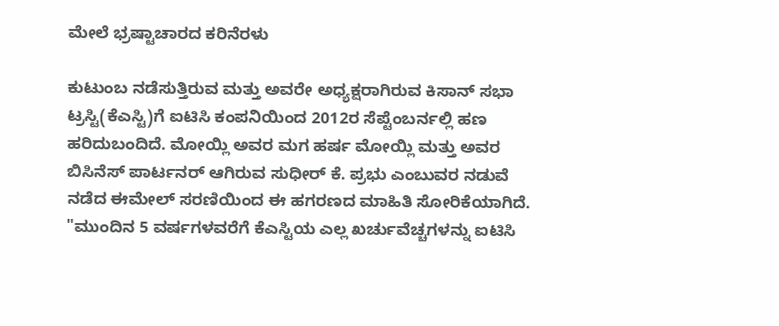ಮೇಲೆ ಭ್ರಷ್ಟಾಚಾರದ ಕರಿನೆರಳು

ಕುಟುಂಬ ನಡೆಸುತ್ತಿರುವ ಮತ್ತು ಅವರೇ ಅಧ್ಯಕ್ಷರಾಗಿರುವ ಕಿಸಾನ್ ಸಭಾ ಟ್ರಸ್ಟಿ(ಕೆಎಸ್ಟಿ)ಗೆ ಐಟಿಸಿ ಕಂಪನಿಯಿಂದ 2012ರ ಸೆಪ್ಟೆಂಬರ್ನಲ್ಲಿ ಹಣ ಹರಿದುಬಂದಿದೆ. ಮೋಯ್ಲಿ ಅವರ ಮಗ ಹರ್ಷ ಮೋಯ್ಲಿ ಮತ್ತು ಅವರ ಬಿಸಿನೆಸ್ ಪಾರ್ಟನರ್ ಆಗಿರುವ ಸುಧೀರ್ ಕೆ. ಪ್ರಭು ಎಂಬುವರ ನಡುವೆ ನಡೆದ ಈಮೇಲ್ ಸರಣಿಯಿಂದ ಈ ಹಗರಣದ ಮಾಹಿತಿ ಸೋರಿಕೆಯಾಗಿದೆ.
"ಮುಂದಿನ 5 ವರ್ಷಗಳವರೆಗೆ ಕೆಎಸ್ಟಿಯ ಎಲ್ಲ ಖರ್ಚುವೆಚ್ಚಗಳನ್ನು ಐಟಿಸಿ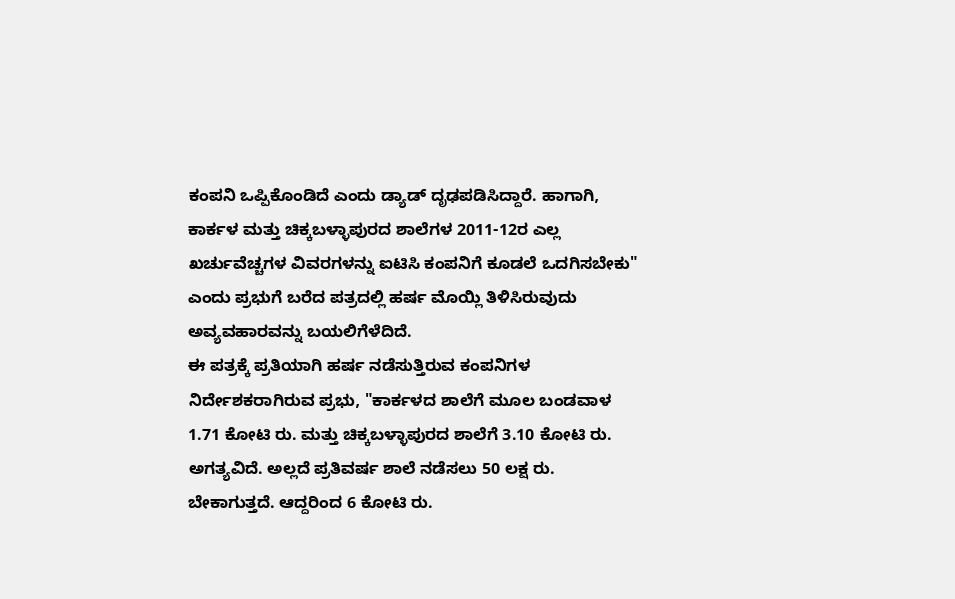ಕಂಪನಿ ಒಪ್ಪಿಕೊಂಡಿದೆ ಎಂದು ಡ್ಯಾಡ್ ದೃಢಪಡಿಸಿದ್ದಾರೆ. ಹಾಗಾಗಿ, ಕಾರ್ಕಳ ಮತ್ತು ಚಿಕ್ಕಬಳ್ಳಾಪುರದ ಶಾಲೆಗಳ 2011-12ರ ಎಲ್ಲ ಖರ್ಚುವೆಚ್ಚಗಳ ವಿವರಗಳನ್ನು ಐಟಿಸಿ ಕಂಪನಿಗೆ ಕೂಡಲೆ ಒದಗಿಸಬೇಕು" ಎಂದು ಪ್ರಭುಗೆ ಬರೆದ ಪತ್ರದಲ್ಲಿ ಹರ್ಷ ಮೊಯ್ಲಿ ತಿಳಿಸಿರುವುದು ಅವ್ಯವಹಾರವನ್ನು ಬಯಲಿಗೆಳೆದಿದೆ.
ಈ ಪತ್ರಕ್ಕೆ ಪ್ರತಿಯಾಗಿ ಹರ್ಷ ನಡೆಸುತ್ತಿರುವ ಕಂಪನಿಗಳ ನಿರ್ದೇಶಕರಾಗಿರುವ ಪ್ರಭು, "ಕಾರ್ಕಳದ ಶಾಲೆಗೆ ಮೂಲ ಬಂಡವಾಳ 1.71 ಕೋಟಿ ರು. ಮತ್ತು ಚಿಕ್ಕಬಳ್ಳಾಪುರದ ಶಾಲೆಗೆ 3.10 ಕೋಟಿ ರು. ಅಗತ್ಯವಿದೆ. ಅಲ್ಲದೆ ಪ್ರತಿವರ್ಷ ಶಾಲೆ ನಡೆಸಲು 50 ಲಕ್ಷ ರು. ಬೇಕಾಗುತ್ತದೆ. ಆದ್ದರಿಂದ 6 ಕೋಟಿ ರು.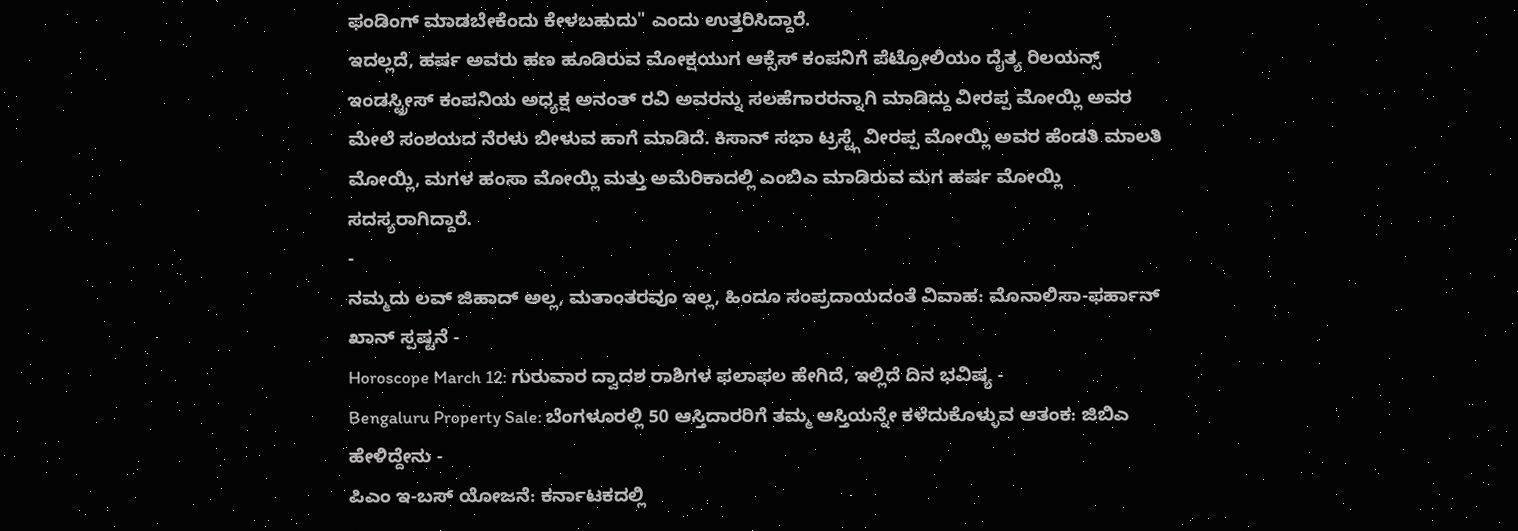ಫಂಡಿಂಗ್ ಮಾಡಬೇಕೆಂದು ಕೇಳಬಹುದು" ಎಂದು ಉತ್ತರಿಸಿದ್ದಾರೆ.
ಇದಲ್ಲದೆ, ಹರ್ಷ ಅವರು ಹಣ ಹೂಡಿರುವ ಮೋಕ್ಷಯುಗ ಆಕ್ಸೆಸ್ ಕಂಪನಿಗೆ ಪೆಟ್ರೋಲಿಯಂ ದೈತ್ಯ ರಿಲಯನ್ಸ್ ಇಂಡಸ್ಟ್ರೀಸ್ ಕಂಪನಿಯ ಅಧ್ಯಕ್ಷ ಅನಂತ್ ರವಿ ಅವರನ್ನು ಸಲಹೆಗಾರರನ್ನಾಗಿ ಮಾಡಿದ್ದು ವೀರಪ್ಪ ಮೋಯ್ಲಿ ಅವರ ಮೇಲೆ ಸಂಶಯದ ನೆರಳು ಬೀಳುವ ಹಾಗೆ ಮಾಡಿದೆ. ಕಿಸಾನ್ ಸಭಾ ಟ್ರಸ್ಟ್ಗೆ ವೀರಪ್ಪ ಮೋಯ್ಲಿ ಅವರ ಹೆಂಡತಿ ಮಾಲತಿ ಮೋಯ್ಲಿ, ಮಗಳ ಹಂಸಾ ಮೋಯ್ಲಿ ಮತ್ತು ಅಮೆರಿಕಾದಲ್ಲಿ ಎಂಬಿಎ ಮಾಡಿರುವ ಮಗ ಹರ್ಷ ಮೋಯ್ಲಿ ಸದಸ್ಯರಾಗಿದ್ದಾರೆ.
-
ನಮ್ಮದು ಲವ್ ಜಿಹಾದ್ ಅಲ್ಲ, ಮತಾಂತರವೂ ಇಲ್ಲ, ಹಿಂದೂ ಸಂಪ್ರದಾಯದಂತೆ ವಿವಾಹ: ಮೊನಾಲಿಸಾ-ಫರ್ಹಾನ್ ಖಾನ್ ಸ್ಪಷ್ಟನೆ -
Horoscope March 12: ಗುರುವಾರ ದ್ವಾದಶ ರಾಶಿಗಳ ಫಲಾಫಲ ಹೇಗಿದೆ, ಇಲ್ಲಿದೆ ದಿನ ಭವಿಷ್ಯ -
Bengaluru Property Sale: ಬೆಂಗಳೂರಲ್ಲಿ 50 ಆಸ್ತಿದಾರರಿಗೆ ತಮ್ಮ ಆಸ್ತಿಯನ್ನೇ ಕಳೆದುಕೊಳ್ಳುವ ಆತಂಕ: ಜಿಬಿಎ ಹೇಳಿದ್ದೇನು -
ಪಿಎಂ ಇ-ಬಸ್ ಯೋಜನೆ: ಕರ್ನಾಟಕದಲ್ಲಿ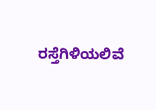ರಸ್ತೆಗಿಳಿಯಲಿವೆ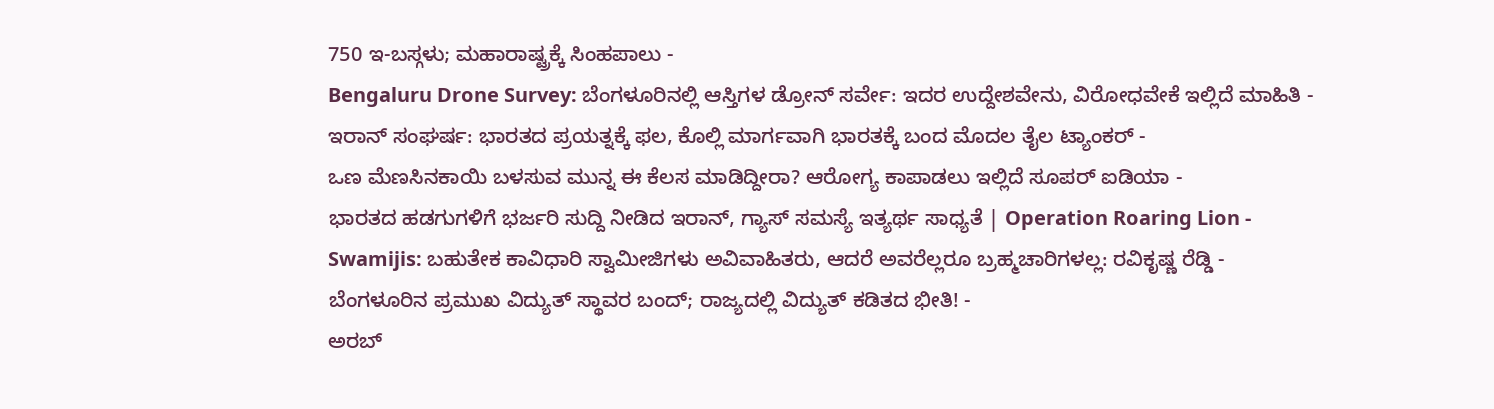750 ಇ-ಬಸ್ಗಳು; ಮಹಾರಾಷ್ಟ್ರಕ್ಕೆ ಸಿಂಹಪಾಲು -
Bengaluru Drone Survey: ಬೆಂಗಳೂರಿನಲ್ಲಿ ಆಸ್ತಿಗಳ ಡ್ರೋನ್ ಸರ್ವೇ: ಇದರ ಉದ್ದೇಶವೇನು, ವಿರೋಧವೇಕೆ ಇಲ್ಲಿದೆ ಮಾಹಿತಿ -
ಇರಾನ್ ಸಂಘರ್ಷ: ಭಾರತದ ಪ್ರಯತ್ನಕ್ಕೆ ಫಲ, ಕೊಲ್ಲಿ ಮಾರ್ಗವಾಗಿ ಭಾರತಕ್ಕೆ ಬಂದ ಮೊದಲ ತೈಲ ಟ್ಯಾಂಕರ್ -
ಒಣ ಮೆಣಸಿನಕಾಯಿ ಬಳಸುವ ಮುನ್ನ ಈ ಕೆಲಸ ಮಾಡಿದ್ದೀರಾ? ಆರೋಗ್ಯ ಕಾಪಾಡಲು ಇಲ್ಲಿದೆ ಸೂಪರ್ ಐಡಿಯಾ -
ಭಾರತದ ಹಡಗುಗಳಿಗೆ ಭರ್ಜರಿ ಸುದ್ದಿ ನೀಡಿದ ಇರಾನ್, ಗ್ಯಾಸ್ ಸಮಸ್ಯೆ ಇತ್ಯರ್ಥ ಸಾಧ್ಯತೆ | Operation Roaring Lion -
Swamijis: ಬಹುತೇಕ ಕಾವಿಧಾರಿ ಸ್ವಾಮೀಜಿಗಳು ಅವಿವಾಹಿತರು, ಆದರೆ ಅವರೆಲ್ಲರೂ ಬ್ರಹ್ಮಚಾರಿಗಳಲ್ಲ: ರವಿಕೃಷ್ಣ ರೆಡ್ಡಿ -
ಬೆಂಗಳೂರಿನ ಪ್ರಮುಖ ವಿದ್ಯುತ್ ಸ್ಥಾವರ ಬಂದ್; ರಾಜ್ಯದಲ್ಲಿ ವಿದ್ಯುತ್ ಕಡಿತದ ಭೀತಿ! -
ಅರಬ್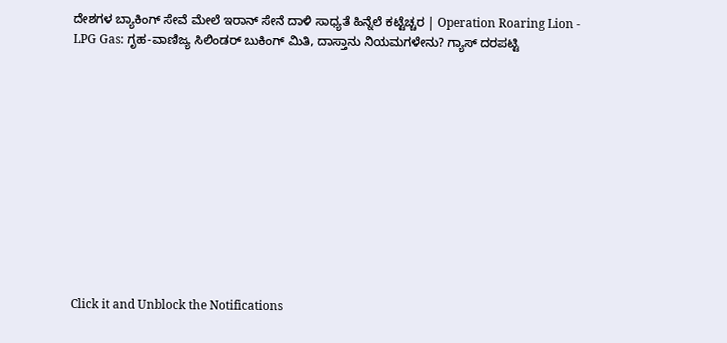ದೇಶಗಳ ಬ್ಯಾಕಿಂಗ್ ಸೇವೆ ಮೇಲೆ ಇರಾನ್ ಸೇನೆ ದಾಳಿ ಸಾಧ್ಯತೆ ಹಿನ್ನೆಲೆ ಕಟ್ಟೆಚ್ಚರ | Operation Roaring Lion -
LPG Gas: ಗೃಹ-ವಾಣಿಜ್ಯ ಸಿಲಿಂಡರ್ ಬುಕಿಂಗ್ ಮಿತಿ, ದಾಸ್ತಾನು ನಿಯಮಗಳೇನು? ಗ್ಯಾಸ್ ದರಪಟ್ಟಿ












Click it and Unblock the Notifications